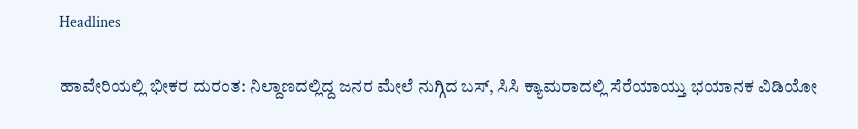Headlines

ಹಾವೇರಿಯಲ್ಲಿ ಭೀಕರ ದುರಂತ: ನಿಲ್ದಾಣದಲ್ಲಿದ್ದ ಜನರ ಮೇಲೆ ನುಗ್ಗಿದ ಬಸ್, ಸಿಸಿ ಕ್ಯಾಮರಾದಲ್ಲಿ ಸೆರೆಯಾಯ್ತು ಭಯಾನಕ ವಿಡಿಯೋ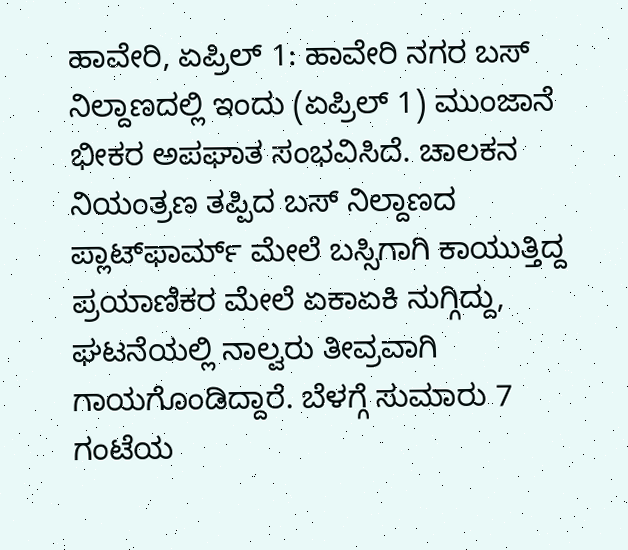ಹಾವೇರಿ, ಏಪ್ರಿಲ್ 1: ಹಾವೇರಿ ನಗರ ಬಸ್ ನಿಲ್ದಾಣದಲ್ಲಿ ಇಂದು (ಏಪ್ರಿಲ್ 1) ಮುಂಜಾನೆ ಭೀಕರ ಅಪಘಾತ ಸಂಭವಿಸಿದೆ. ಚಾಲಕನ ನಿಯಂತ್ರಣ ತಪ್ಪಿದ ಬಸ್ ನಿಲ್ದಾಣದ ಪ್ಲಾಟ್‌ಫಾರ್ಮ್ ಮೇಲೆ ಬಸ್ಸಿಗಾಗಿ ಕಾಯುತ್ತಿದ್ದ ಪ್ರಯಾಣಿಕರ ಮೇಲೆ ಏಕಾಏಕಿ ನುಗ್ಗಿದ್ದು, ಘಟನೆಯಲ್ಲಿ ನಾಲ್ವರು ತೀವ್ರವಾಗಿ ಗಾಯಗೊಂಡಿದ್ದಾರೆ. ಬೆಳಗ್ಗೆ ಸುಮಾರು 7 ಗಂಟೆಯ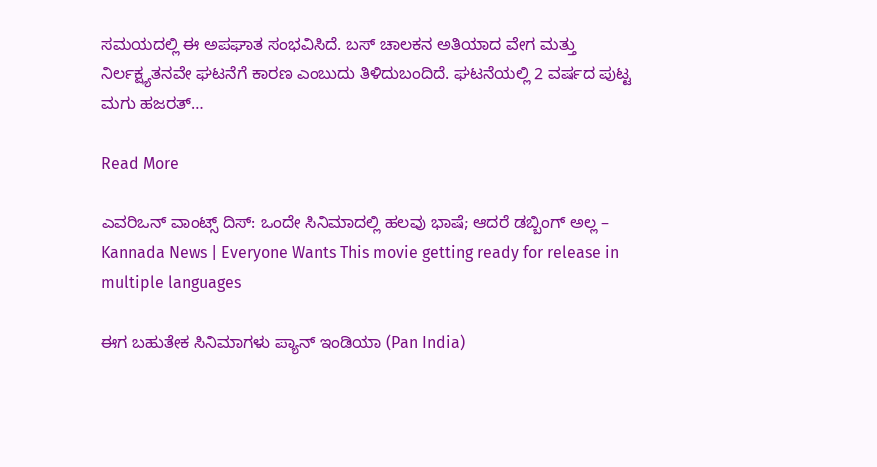ಸಮಯದಲ್ಲಿ ಈ ಅಪಘಾತ ಸಂಭವಿಸಿದೆ. ಬಸ್ ಚಾಲಕನ ಅತಿಯಾದ ವೇಗ ಮತ್ತು ನಿರ್ಲಕ್ಷ್ಯತನವೇ ಘಟನೆಗೆ ಕಾರಣ ಎಂಬುದು ತಿಳಿದುಬಂದಿದೆ. ಘಟನೆಯಲ್ಲಿ 2 ವರ್ಷದ ಪುಟ್ಟ ಮಗು ಹಜರತ್…

Read More

ಎವರಿಒನ್ ವಾಂಟ್ಸ್ ದಿಸ್: ಒಂದೇ ಸಿನಿಮಾದಲ್ಲಿ ಹಲವು ಭಾಷೆ; ಆದರೆ ಡಬ್ಬಿಂಗ್ ಅಲ್ಲ – Kannada News | Everyone Wants This movie getting ready for release in multiple languages

ಈಗ ಬಹುತೇಕ ಸಿನಿಮಾಗಳು ಪ್ಯಾನ್ ಇಂಡಿಯಾ (Pan India)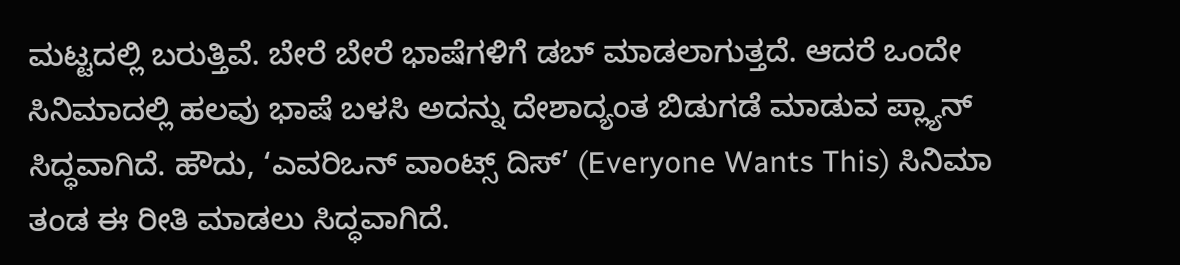ಮಟ್ಟದಲ್ಲಿ ಬರುತ್ತಿವೆ. ಬೇರೆ ಬೇರೆ ಭಾಷೆಗಳಿಗೆ ಡಬ್ ಮಾಡಲಾಗುತ್ತದೆ. ಆದರೆ ಒಂದೇ ಸಿನಿಮಾದಲ್ಲಿ ಹಲವು ಭಾಷೆ ಬಳಸಿ ಅದನ್ನು ದೇಶಾದ್ಯಂತ ಬಿಡುಗಡೆ ಮಾಡುವ ಪ್ಲ್ಯಾನ್ ಸಿದ್ಧವಾಗಿದೆ. ಹೌದು, ‘ಎವರಿಒನ್ ವಾಂಟ್ಸ್ ದಿಸ್’ (Everyone Wants This) ಸಿನಿಮಾ ತಂಡ ಈ ರೀತಿ ಮಾಡಲು ಸಿದ್ಧವಾಗಿದೆ.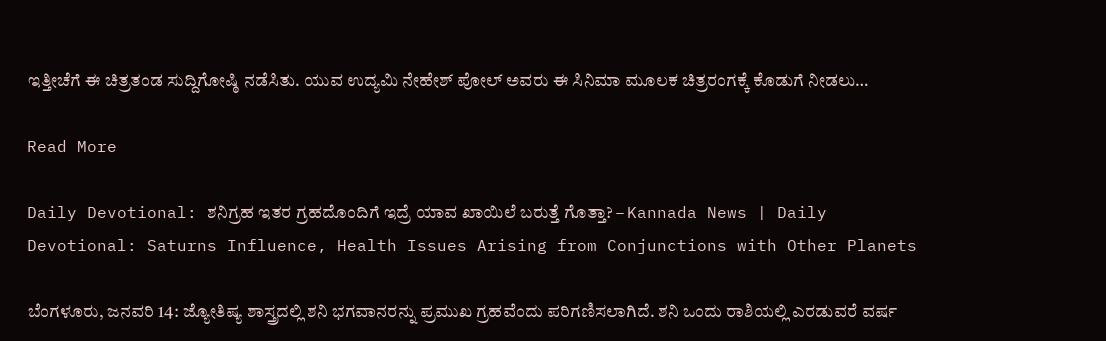ಇತ್ತೀಚೆಗೆ ಈ ಚಿತ್ರತಂಡ ಸುದ್ದಿಗೋಷ್ಠಿ ನಡೆಸಿತು. ಯುವ ಉದ್ಯಮಿ ನೇಹೇಶ್ ಪೋಲ್ ಅವರು ಈ ಸಿನಿಮಾ ಮೂಲಕ ಚಿತ್ರರಂಗಕ್ಕೆ ಕೊಡುಗೆ ನೀಡಲು…

Read More

Daily Devotional: ಶನಿಗ್ರಹ ಇತರ ಗ್ರಹದೊಂದಿಗೆ ಇದ್ರೆ ಯಾವ ಖಾಯಿಲೆ ಬರುತ್ತೆ ಗೊತ್ತಾ? – Kannada News | Daily Devotional: Saturns Influence, Health Issues Arising from Conjunctions with Other Planets

ಬೆಂಗಳೂರು, ಜನವರಿ 14: ಜ್ಯೋತಿಷ್ಯ ಶಾಸ್ತ್ರದಲ್ಲಿ ಶನಿ ಭಗವಾನರನ್ನು ಪ್ರಮುಖ ಗ್ರಹವೆಂದು ಪರಿಗಣಿಸಲಾಗಿದೆ. ಶನಿ ಒಂದು ರಾಶಿಯಲ್ಲಿ ಎರಡುವರೆ ವರ್ಷ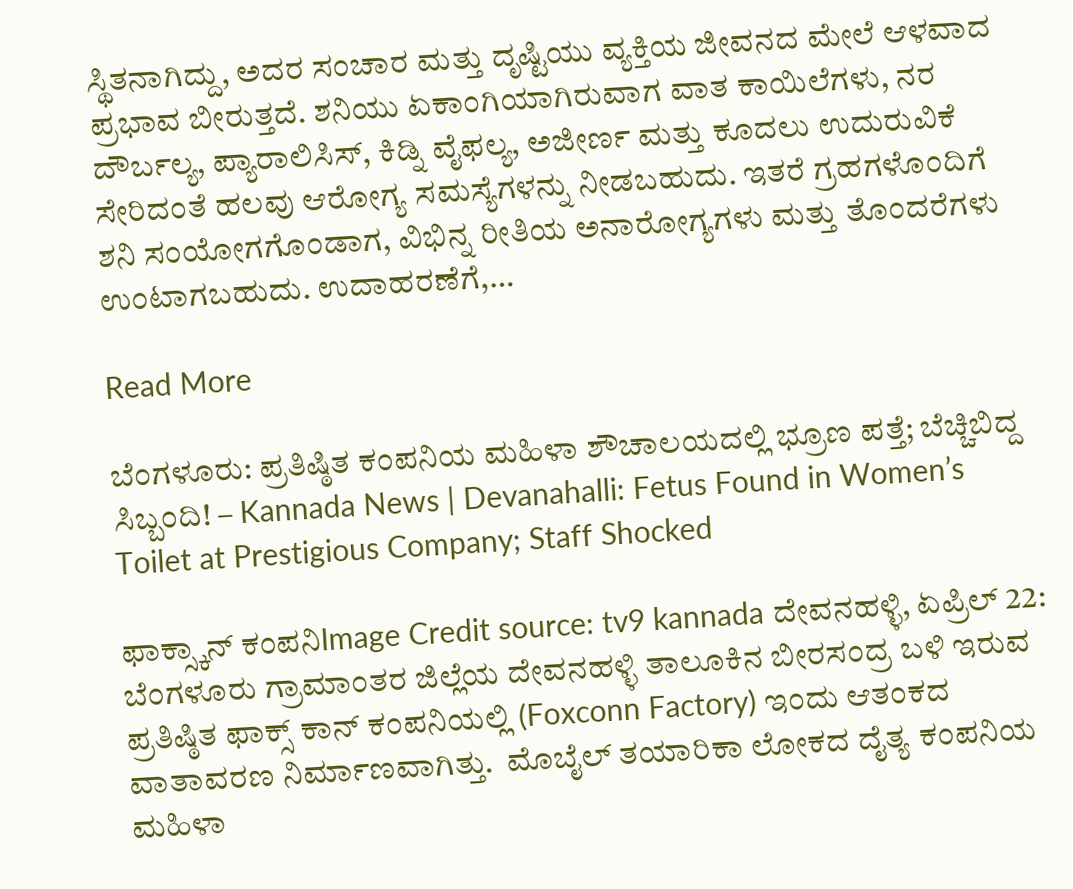ಸ್ಥಿತನಾಗಿದ್ದು, ಅದರ ಸಂಚಾರ ಮತ್ತು ದೃಷ್ಟಿಯು ವ್ಯಕ್ತಿಯ ಜೀವನದ ಮೇಲೆ ಆಳವಾದ ಪ್ರಭಾವ ಬೀರುತ್ತದೆ. ಶನಿಯು ಏಕಾಂಗಿಯಾಗಿರುವಾಗ ವಾತ ಕಾಯಿಲೆಗಳು, ನರ ದೌರ್ಬಲ್ಯ, ಪ್ಯಾರಾಲಿಸಿಸ್, ಕಿಡ್ನಿ ವೈಫಲ್ಯ, ಅಜೀರ್ಣ ಮತ್ತು ಕೂದಲು ಉದುರುವಿಕೆ ಸೇರಿದಂತೆ ಹಲವು ಆರೋಗ್ಯ ಸಮಸ್ಯೆಗಳನ್ನು ನೀಡಬಹುದು. ಇತರೆ ಗ್ರಹಗಳೊಂದಿಗೆ ಶನಿ ಸಂಯೋಗಗೊಂಡಾಗ, ವಿಭಿನ್ನ ರೀತಿಯ ಅನಾರೋಗ್ಯಗಳು ಮತ್ತು ತೊಂದರೆಗಳು ಉಂಟಾಗಬಹುದು. ಉದಾಹರಣೆಗೆ,…

Read More

ಬೆಂಗಳೂರು: ಪ್ರತಿಷ್ಠಿತ ಕಂಪನಿಯ ಮಹಿಳಾ ಶೌಚಾಲಯದಲ್ಲಿ ಭ್ರೂಣ ಪತ್ತೆ; ಬೆಚ್ಚಿಬಿದ್ದ ಸಿಬ್ಬಂದಿ! – Kannada News | Devanahalli: Fetus Found in Women’s Toilet at Prestigious Company; Staff Shocked

ಫಾಕ್ಸ್ಕಾನ್ ಕಂಪನಿImage Credit source: tv9 kannada ದೇವನಹಳ್ಳಿ, ಏಪ್ರಿಲ್ 22: ಬೆಂಗಳೂರು ಗ್ರಾಮಾಂತರ ಜಿಲ್ಲೆಯ ದೇವನಹಳ್ಳಿ ತಾಲೂಕಿನ ಬೀರಸಂದ್ರ ಬಳಿ ಇರುವ ಪ್ರತಿಷ್ಠಿತ ಫಾಕ್ಸ್ ಕಾನ್ ಕಂಪನಿಯಲ್ಲಿ (Foxconn Factory) ಇಂದು ಆತಂಕದ ವಾತಾವರಣ ನಿರ್ಮಾಣವಾಗಿತ್ತು.  ಮೊಬೈಲ್ ತಯಾರಿಕಾ ಲೋಕದ ದೈತ್ಯ ಕಂಪನಿಯ ಮಹಿಳಾ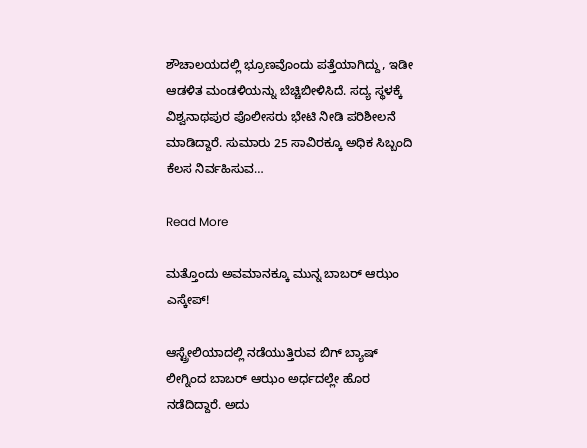ಶೌಚಾಲಯದಲ್ಲಿ ಭ್ರೂಣವೊಂದು ಪತ್ತೆಯಾಗಿದ್ದು, ಇಡೀ ಆಡಳಿತ ಮಂಡಳಿಯನ್ನು ಬೆಚ್ಚಿಬೀಳಿಸಿದೆ. ಸದ್ಯ ಸ್ಥಳಕ್ಕೆ ವಿಶ್ವನಾಥಪುರ ಪೊಲೀಸರು ಭೇಟಿ ನೀಡಿ ಪರಿಶೀಲನೆ ಮಾಡಿದ್ದಾರೆ. ಸುಮಾರು 25 ಸಾವಿರಕ್ಕೂ ಅಧಿಕ ಸಿಬ್ಬಂದಿ ಕೆಲಸ ನಿರ್ವಹಿಸುವ…

Read More

ಮತ್ತೊಂದು ಅವಮಾನಕ್ಕೂ ಮುನ್ನ ಬಾಬರ್ ಆಝಂ ಎಸ್ಕೇಪ್!

ಆಸ್ಟ್ರೇಲಿಯಾದಲ್ಲಿ ನಡೆಯುತ್ತಿರುವ ಬಿಗ್ ಬ್ಯಾಷ್ ಲೀಗ್ನಿಂದ ಬಾಬರ್ ಆಝಂ ಅರ್ಧದಲ್ಲೇ ಹೊರ ನಡೆದಿದ್ದಾರೆ. ಅದು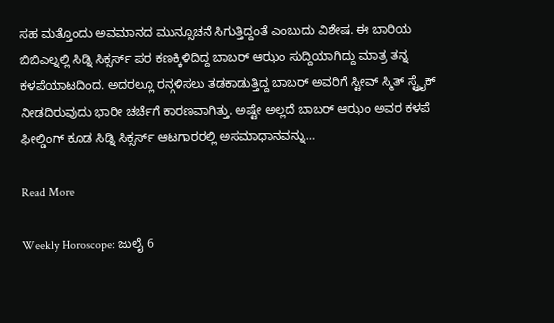ಸಹ ಮತ್ತೊಂದು ಅವಮಾನದ ಮುನ್ಸೂಚನೆ ಸಿಗುತ್ತಿದ್ದಂತೆ ಎಂಬುದು ವಿಶೇಷ. ಈ ಬಾರಿಯ ಬಿಬಿಎಲ್ನಲ್ಲಿ ಸಿಡ್ನಿ ಸಿಕ್ಸರ್ಸ್ ಪರ ಕಣಕ್ಕಿಳಿದಿದ್ದ ಬಾಬರ್ ಆಝಂ ಸುದ್ದಿಯಾಗಿದ್ದು ಮಾತ್ರ ತನ್ನ ಕಳಪೆಯಾಟದಿಂದ. ಅದರಲ್ಲೂ ರನ್ಗಳಿಸಲು ತಡಕಾಡುತ್ತಿದ್ದ ಬಾಬರ್ ಅವರಿಗೆ ಸ್ಟೀವ್ ಸ್ಮಿತ್ ಸ್ಟ್ರೈಕ್ ನೀಡದಿರುವುದು ಭಾರೀ ಚರ್ಚೆಗೆ ಕಾರಣವಾಗಿತ್ತು. ಅಷ್ಟೇ ಅಲ್ಲದೆ ಬಾಬರ್ ಆಝಂ ಅವರ ಕಳಪೆ ಫೀಲ್ಡಿಂಗ್ ಕೂಡ ಸಿಡ್ನಿ ಸಿಕ್ಸರ್ಸ್ ಆಟಗಾರರಲ್ಲಿ ಅಸಮಾಧಾನವನ್ನು…

Read More

Weekly Horoscope: ಜುಲೈ 6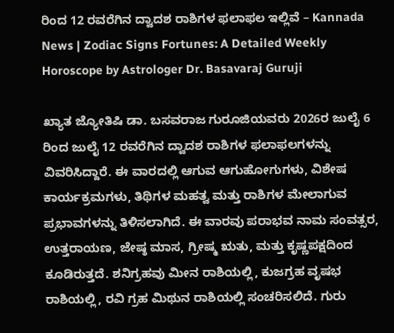ರಿಂದ 12 ರವರೆಗಿನ ದ್ವಾದಶ ರಾಶಿಗಳ ಫಲಾಫಲ ಇಲ್ಲಿವೆ – Kannada News | Zodiac Signs Fortunes: A Detailed Weekly Horoscope by Astrologer Dr. Basavaraj Guruji

ಖ್ಯಾತ ಜ್ಯೋತಿಷಿ ಡಾ. ಬಸವರಾಜ ಗುರೂಜಿಯವರು 2026ರ ಜುಲೈ 6 ರಿಂದ ಜುಲೈ 12 ರವರೆಗಿನ ದ್ವಾದಶ ರಾಶಿಗಳ ಫಲಾಫಲಗಳನ್ನು ವಿವರಿಸಿದ್ದಾರೆ. ಈ ವಾರದಲ್ಲಿ ಆಗುವ ಆಗುಹೋಗುಗಳು, ವಿಶೇಷ ಕಾರ್ಯಕ್ರಮಗಳು, ತಿಥಿಗಳ ಮಹತ್ವ ಮತ್ತು ರಾಶಿಗಳ ಮೇಲಾಗುವ ಪ್ರಭಾವಗಳನ್ನು ತಿಳಿಸಲಾಗಿದೆ. ಈ ವಾರವು ಪರಾಭವ ನಾಮ ಸಂವತ್ಸರ, ಉತ್ತರಾಯಣ, ಜೇಷ್ಠ ಮಾಸ, ಗ್ರೀಷ್ಮ ಋತು, ಮತ್ತು ಕೃಷ್ಣಪಕ್ಷದಿಂದ ಕೂಡಿರುತ್ತದೆ. ಶನಿಗ್ರಹವು ಮೀನ ರಾಶಿಯಲ್ಲಿ, ಕುಜಗ್ರಹ ವೃಷಭ ರಾಶಿಯಲ್ಲಿ, ರವಿ ಗ್ರಹ ಮಿಥುನ ರಾಶಿಯಲ್ಲಿ ಸಂಚರಿಸಲಿದೆ. ಗುರು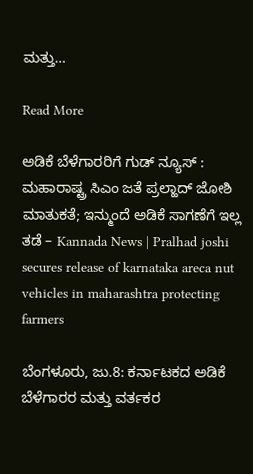ಮತ್ತು…

Read More

ಅಡಿಕೆ ಬೆಳೆಗಾರರಿಗೆ ಗುಡ್ ನ್ಯೂಸ್ : ಮಹಾರಾಷ್ಟ್ರ ಸಿಎಂ ಜತೆ ಪ್ರಲ್ಹಾದ್ ಜೋಶಿ ಮಾತುಕತೆ; ಇನ್ಮುಂದೆ ಅಡಿಕೆ ಸಾಗಣೆಗೆ ಇಲ್ಲ ತಡೆ – Kannada News | Pralhad joshi secures release of karnataka areca nut vehicles in maharashtra protecting farmers

ಬೆಂಗಳೂರು, ಜು.8: ಕರ್ನಾಟಕದ ಅಡಿಕೆ ಬೆಳೆಗಾರರ ಮತ್ತು ವರ್ತಕರ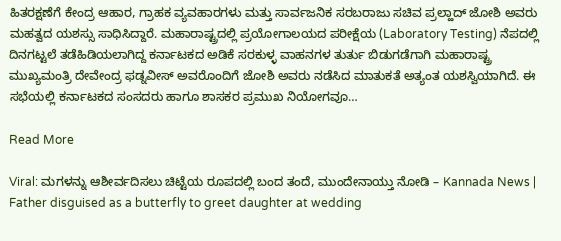ಹಿತರಕ್ಷಣೆಗೆ ಕೇಂದ್ರ ಆಹಾರ, ಗ್ರಾಹಕ ವ್ಯವಹಾರಗಳು ಮತ್ತು ಸಾರ್ವಜನಿಕ ಸರಬರಾಜು ಸಚಿವ ಪ್ರಲ್ಹಾದ್ ಜೋಶಿ ಅವರು ಮಹತ್ವದ ಯಶಸ್ಸು ಸಾಧಿಸಿದ್ದಾರೆ. ಮಹಾರಾಷ್ಟ್ರದಲ್ಲಿ ಪ್ರಯೋಗಾಲಯದ ಪರೀಕ್ಷೆಯ (Laboratory Testing) ನೆಪದಲ್ಲಿ ದಿನಗಟ್ಟಲೆ ತಡೆಹಿಡಿಯಲಾಗಿದ್ದ ಕರ್ನಾಟಕದ ಅಡಿಕೆ ಸರಕುಳ್ಳ ವಾಹನಗಳ ತುರ್ತು ಬಿಡುಗಡೆಗಾಗಿ ಮಹಾರಾಷ್ಟ್ರ ಮುಖ್ಯಮಂತ್ರಿ ದೇವೇಂದ್ರ ಫಡ್ನವೀಸ್ ಅವರೊಂದಿಗೆ ಜೋಶಿ ಅವರು ನಡೆಸಿದ ಮಾತುಕತೆ ಅತ್ಯಂತ ಯಶಸ್ವಿಯಾಗಿದೆ. ಈ ಸಭೆಯಲ್ಲಿ ಕರ್ನಾಟಕದ ಸಂಸದರು ಹಾಗೂ ಶಾಸಕರ ಪ್ರಮುಖ ನಿಯೋಗವೂ…

Read More

Viral: ಮಗಳನ್ನು ಆಶೀರ್ವದಿಸಲು ಚಿಟ್ಟೆಯ ರೂಪದಲ್ಲಿ ಬಂದ ತಂದೆ, ಮುಂದೇನಾಯ್ತು ನೋಡಿ – Kannada News | Father disguised as a butterfly to greet daughter at wedding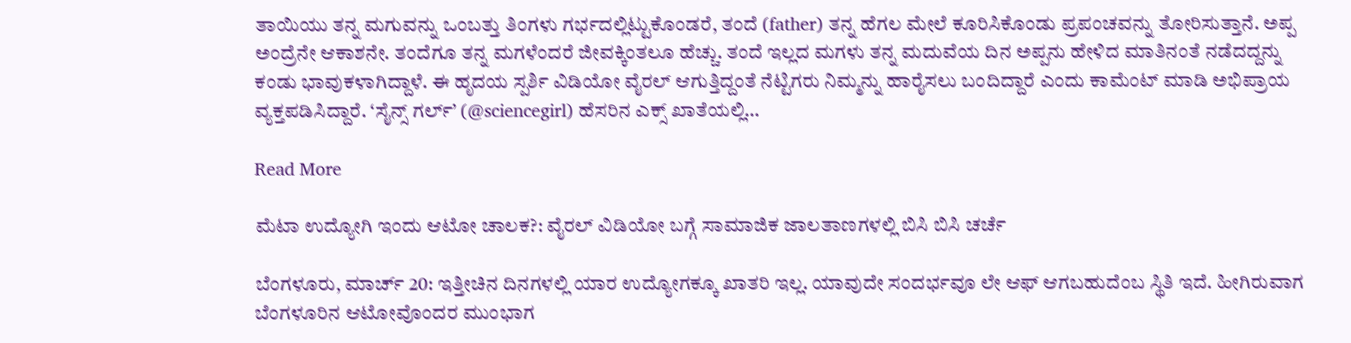ತಾಯಿಯು ತನ್ನ ಮಗುವನ್ನು ಒಂಬತ್ತು ತಿಂಗಳು ಗರ್ಭದಲ್ಲಿಟ್ಟುಕೊಂಡರೆ, ತಂದೆ (father) ತನ್ನ ಹೆಗಲ ಮೇಲೆ ಕೂರಿಸಿಕೊಂಡು ಪ್ರಪಂಚವನ್ನು ತೋರಿಸುತ್ತಾನೆ. ಅಪ್ಪ ಅಂದ್ರೆನೇ ಆಕಾಶನೇ. ತಂದೆಗೂ ತನ್ನ ಮಗಳೆಂದರೆ ಜೀವಕ್ಕಿಂತಲೂ ಹೆಚ್ಚು. ತಂದೆ ಇಲ್ಲದ ಮಗಳು ತನ್ನ ಮದುವೆಯ ದಿನ ಅಪ್ಪನು ಹೇಳಿದ ಮಾತಿನಂತೆ ನಡೆದದ್ದನ್ನು ಕಂಡು ಭಾವುಕಳಾಗಿದ್ದಾಳೆ. ಈ ಹೃದಯ ಸ್ಪರ್ಶಿ ವಿಡಿಯೋ ವೈರಲ್ ಆಗುತ್ತಿದ್ದಂತೆ ನೆಟ್ಟಿಗರು ನಿಮ್ಮನ್ನು ಹಾರೈಸಲು ಬಂದಿದ್ದಾರೆ ಎಂದು ಕಾಮೆಂಟ್ ಮಾಡಿ ಅಭಿಪ್ರಾಯ ವ್ಯಕ್ತಪಡಿಸಿದ್ದಾರೆ. ‘ಸೈನ್ಸ್ ಗರ್ಲ್’ (@sciencegirl) ಹೆಸರಿನ ಎಕ್ಸ್ ಖಾತೆಯಲ್ಲಿ…

Read More

ಮೆಟಾ ಉದ್ಯೋಗಿ ಇಂದು ಆಟೋ ಚಾಲಕ?: ವೈರಲ್ ವಿಡಿಯೋ ಬಗ್ಗೆ ಸಾಮಾಜಿಕ ಜಾಲತಾಣಗಳಲ್ಲಿ ಬಿಸಿ ಬಿಸಿ ಚರ್ಚೆ

ಬೆಂಗಳೂರು, ಮಾರ್ಚ್ 20: ಇತ್ತೀಚಿನ ದಿನಗಳಲ್ಲಿ ಯಾರ ಉದ್ಯೋಗಕ್ಕೂ ಖಾತರಿ ಇಲ್ಲ. ಯಾವುದೇ ಸಂದರ್ಭವೂ ಲೇ ಆಫ್ ಆಗಬಹುದೆಂಬ ಸ್ಥಿತಿ ಇದೆ. ಹೀಗಿರುವಾಗ ಬೆಂಗಳೂರಿನ ಆಟೋವೊಂದರ ಮುಂಭಾಗ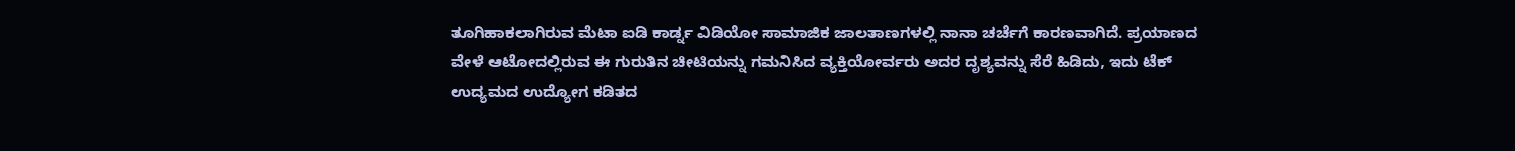ತೂಗಿಹಾಕಲಾಗಿರುವ ಮೆಟಾ ಐಡಿ ಕಾರ್ಡ್ನ ವಿಡಿಯೋ ಸಾಮಾಜಿಕ ಜಾಲತಾಣಗಳಲ್ಲಿ ನಾನಾ ಚರ್ಚೆಗೆ ಕಾರಣವಾಗಿದೆ. ಪ್ರಯಾಣದ ವೇಳೆ ಆಟೋದಲ್ಲಿರುವ ಈ ಗುರುತಿನ ಚೀಟಿಯನ್ನು ಗಮನಿಸಿದ ವ್ಯಕ್ತಿಯೋರ್ವರು ಅದರ ದೃಶ್ಯವನ್ನು ಸೆರೆ ಹಿಡಿದು, ಇದು ಟೆಕ್ ಉದ್ಯಮದ ಉದ್ಯೋಗ ಕಡಿತದ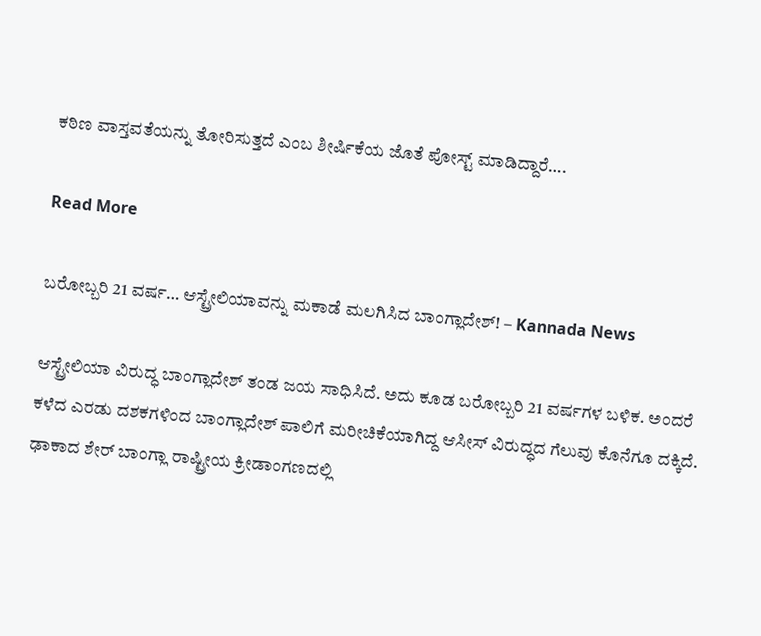ಕಠಿಣ ವಾಸ್ತವತೆಯನ್ನು ತೋರಿಸುತ್ತದೆ ಎಂಬ ಶೀರ್ಷಿಕೆಯ ಜೊತೆ ಪೋಸ್ಟ್ ಮಾಡಿದ್ದಾರೆ….

Read More

ಬರೋಬ್ಬರಿ 21 ವರ್ಷ… ಆಸ್ಟ್ರೇಲಿಯಾವನ್ನು ಮಕಾಡೆ ಮಲಗಿಸಿದ ಬಾಂಗ್ಲಾದೇಶ್! – Kannada News

ಆಸ್ಟ್ರೇಲಿಯಾ ವಿರುದ್ಧ ಬಾಂಗ್ಲಾದೇಶ್ ತಂಡ ಜಯ ಸಾಧಿಸಿದೆ. ಅದು ಕೂಡ ಬರೋಬ್ಬರಿ 21 ವರ್ಷಗಳ ಬಳಿಕ. ಅಂದರೆ ಕಳೆದ ಎರಡು ದಶಕಗಳಿಂದ ಬಾಂಗ್ಲಾದೇಶ್ ಪಾಲಿಗೆ ಮರೀಚಿಕೆಯಾಗಿದ್ದ ಆಸೀಸ್ ವಿರುದ್ಧದ ಗೆಲುವು ಕೊನೆಗೂ ದಕ್ಕಿದೆ. ಢಾಕಾದ ಶೇರ್ ಬಾಂಗ್ಲಾ ರಾಷ್ಟ್ರೀಯ ಕ್ರೀಡಾಂಗಣದಲ್ಲಿ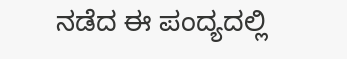ನಡೆದ ಈ ಪಂದ್ಯದಲ್ಲಿ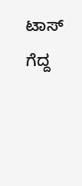ಟಾಸ್ ಗೆದ್ದ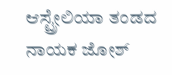ಆಸ್ಟ್ರೇಲಿಯಾ ತಂಡದ ನಾಯಕ ಜೋಶ್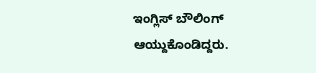ಇಂಗ್ಲಿಸ್ ಬೌಲಿಂಗ್ ಆಯ್ದುಕೊಂಡಿದ್ದರು.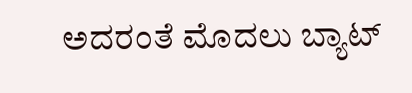ಅದರಂತೆ ಮೊದಲು ಬ್ಯಾಟ್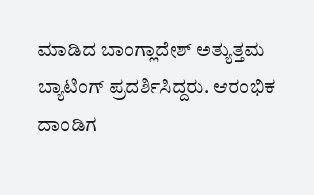ಮಾಡಿದ ಬಾಂಗ್ಲಾದೇಶ್ ಅತ್ಯುತ್ತಮ ಬ್ಯಾಟಿಂಗ್ ಪ್ರದರ್ಶಿಸಿದ್ದರು. ಆರಂಭಿಕ ದಾಂಡಿಗ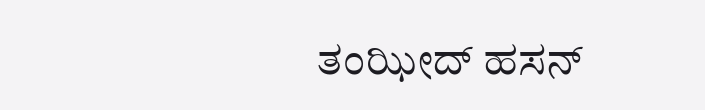ತಂಝೀದ್ ಹಸನ್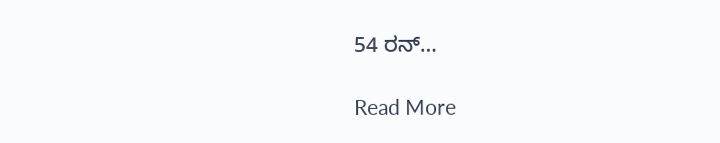54 ರನ್…

Read More